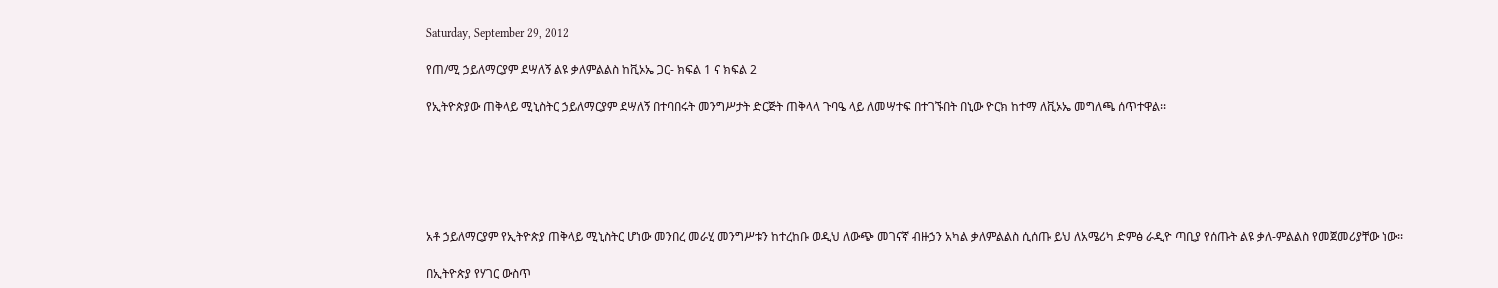Saturday, September 29, 2012

የጠ/ሚ ኃይለማርያም ደሣለኝ ልዩ ቃለምልልስ ከቪኦኤ ጋር- ክፍል 1 ና ክፍል 2

የኢትዮጵያው ጠቅላይ ሚኒስትር ኃይለማርያም ደሣለኝ በተባበሩት መንግሥታት ድርጅት ጠቅላላ ጉባዔ ላይ ለመሣተፍ በተገኙበት በኒው ዮርክ ከተማ ለቪኦኤ መግለጫ ሰጥተዋል፡፡






አቶ ኃይለማርያም የኢትዮጵያ ጠቅላይ ሚኒስትር ሆነው መንበረ መራሂ መንግሥቱን ከተረከቡ ወዲህ ለውጭ መገናኛ ብዙኃን አካል ቃለምልልስ ሲሰጡ ይህ ለአሜሪካ ድምፅ ራዲዮ ጣቢያ የሰጡት ልዩ ቃለ-ምልልስ የመጀመሪያቸው ነው፡፡

በኢትዮጵያ የሃገር ውስጥ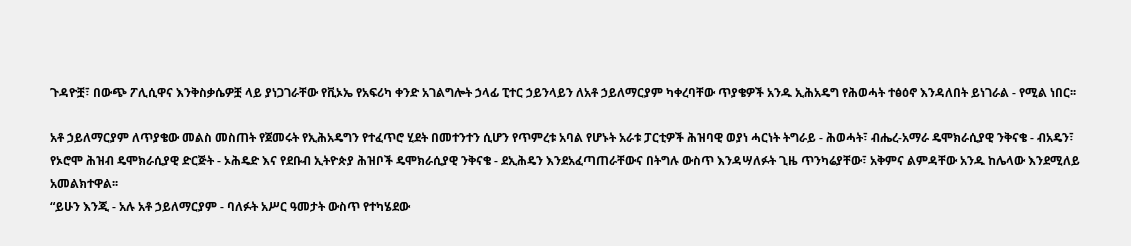ጉዳዮቿ፣ በውጭ ፖሊሲዋና እንቅስቃሴዎቿ ላይ ያነጋገራቸው የቪኦኤ የአፍሪካ ቀንድ አገልግሎት ኃላፊ ፒተር ኃይንላይን ለአቶ ኃይለማርያም ካቀረባቸው ጥያቄዎች አንዱ ኢሕአዴግ የሕወሓት ተፅዕኖ እንዳለበት ይነገራል - የሚል ነበር፡፡

አቶ ኃይለማርያም ለጥያቄው መልስ መስጠት የጀመሩት የኢሕአዴግን የተፈጥሮ ሂደት በመተንተን ሲሆን የጥምረቱ አባል የሆኑት አራቱ ፓርቲዎች ሕዝባዊ ወያነ ሓርነት ትግራይ - ሕወሓት፣ ብሔረ-አማራ ዴሞክራሲያዊ ንቅናቄ - ብአዴን፣ የኦሮሞ ሕዝብ ዴሞክራሲያዊ ድርጅት - ኦሕዴድ እና የደቡብ ኢትዮጵያ ሕዝቦች ዴሞክራሲያዊ ንቅናቄ - ደኢሕዴን እንደአፈጣጠራቸውና በትግሉ ውስጥ እንዳሣለፉት ጊዜ ጥንካሬያቸው፣ አቅምና ልምዳቸው አንዱ ከሌላው እንደሚለይ አመልክተዋል፡፡
“ይሁን እንጂ - አሉ አቶ ኃይለማርያም - ባለፉት አሥር ዓመታት ውስጥ የተካሄደው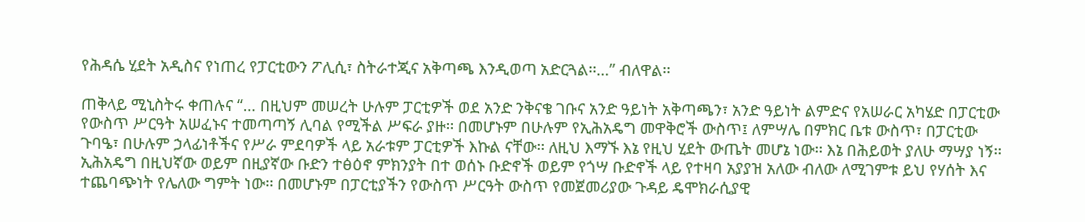የሕዳሴ ሂደት አዲስና የነጠረ የፓርቲውን ፖሊሲ፣ ስትራተጂና አቅጣጫ እንዲወጣ አድርጓል፡፡…” ብለዋል፡፡

ጠቅላይ ሚኒስትሩ ቀጠሉና “… በዚህም መሠረት ሁሉም ፓርቲዎች ወደ አንድ ንቅናቄ ገቡና አንድ ዓይነት አቅጣጫን፣ አንድ ዓይነት ልምድና የአሠራር አካሄድ በፓርቲው የውስጥ ሥርዓት አሠፈኑና ተመጣጣኝ ሊባል የሚችል ሥፍራ ያዙ፡፡ በመሆኑም በሁሉም የኢሕአዴግ መዋቅሮች ውስጥ፤ ለምሣሌ በምክር ቤቱ ውስጥ፣ በፓርቲው ጉባዔ፣ በሁሉም ኃላፊነቶችና የሥራ ምደባዎች ላይ አራቱም ፓርቲዎች እኩል ናቸው፡፡ ለዚህ እማኙ እኔ የዚህ ሂደት ውጤት መሆኔ ነው፡፡ እኔ በሕይወት ያለሁ ማሣያ ነኝ፡፡ ኢሕአዴግ በዚህኛው ወይም በዚያኛው ቡድን ተፅዕኖ ምክንያት በተ ወሰኑ ቡድኖች ወይም የጎሣ ቡድኖች ላይ የተዛባ አያያዝ አለው ብለው ለሚገምቱ ይህ የሃሰት እና ተጨባጭነት የሌለው ግምት ነው፡፡ በመሆኑም በፓርቲያችን የውስጥ ሥርዓት ውስጥ የመጀመሪያው ጉዳይ ዴሞክራሲያዊ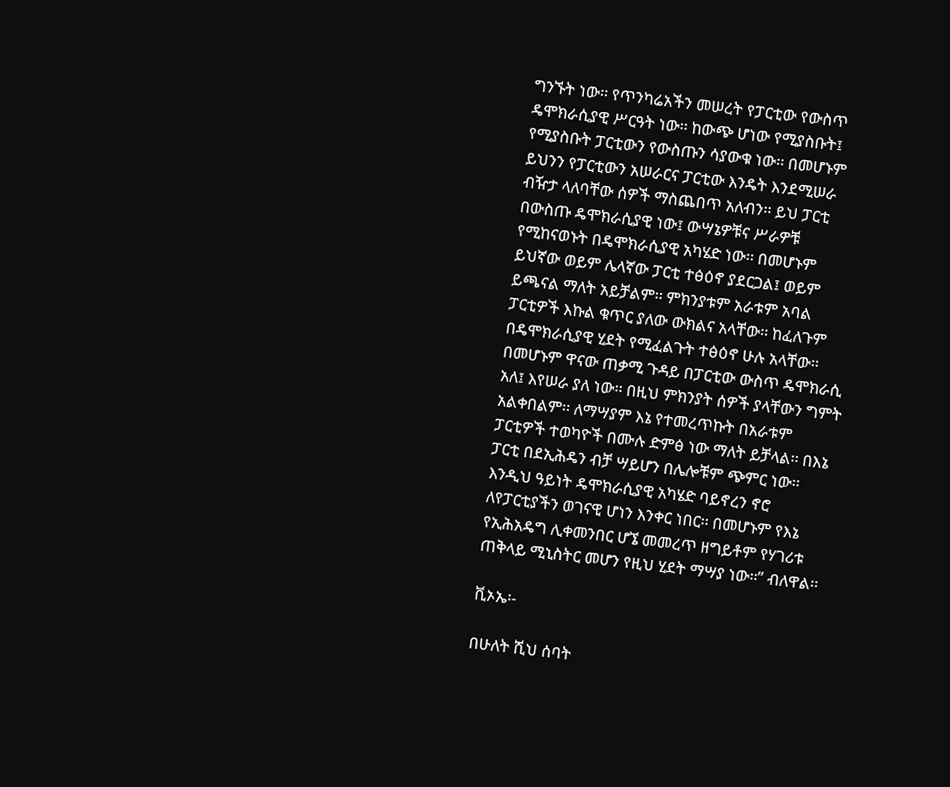ግንኙት ነው፡፡ የጥንካሬአችን መሠረት የፓርቲው የውስጥ ዴሞክራሲያዊ ሥርዓት ነው፡፡ ከውጭ ሆነው የሚያስቡት፤ የሚያስቡት ፓርቲውን የውስጡን ሳያውቁ ነው፡፡ በመሆኑም ይህንን የፓርቲውን አሠራርና ፓርቲው እንዴት እንደሚሠራ ብዥታ ላለባቸው ሰዎች ማስጨበጥ አለብን፡፡ ይህ ፓርቲ በውስጡ ዴሞክራሲያዊ ነው፤ ውሣኔዎቹና ሥራዎቹ የሚከናወኑት በዴሞክራሲያዊ አካሄድ ነው፡፡ በመሆኑም ይህኛው ወይም ሌላኛው ፓርቲ ተፅዕኖ ያደርጋል፤ ወይም ይጫናል ማለት አይቻልም፡፡ ምክንያቱም አራቱም አባል ፓርቲዎች እኩል ቁጥር ያለው ውክልና አላቸው፡፡ ከፈለጉም በዴሞክራሲያዊ ሂደት የሚፈልጉት ተፅዕኖ ሁሉ አላቸው፡፡ በመሆኑም ዋናው ጠቃሚ ጉዳይ በፓርቲው ውስጥ ዴሞክራሲ አለ፤ እየሠራ ያለ ነው፡፡ በዚህ ምክንያት ሰዎች ያላቸውን ግምት አልቀበልም፡፡ ለማሣያም እኔ የተመረጥኩት በአራቱም ፓርቲዎች ተወካዮች በሙሉ ድምፅ ነው ማለት ይቻላል፡፡ በእኔ ፓርቲ በደኢሕዴን ብቻ ሣይሆን በሌሎቹም ጭምር ነው፡፡ እንዲህ ዓይነት ዴሞክራሲያዊ አካሄድ ባይኖረን ኖሮ ለየፓርቲያችን ወገናዊ ሆነን እንቀር ነበር፡፡ በመሆኑም የእኔ የኢሕአዴግ ሊቀመንበር ሆኜ መመረጥ ዘግይቶም የሃገሪቱ ጠቅላይ ሚኒስትር መሆን የዚህ ሂደት ማሣያ ነው፡፡” ብለዋል፡፡

ቪኦኤ፡-

በሁለት ሺህ ሰባት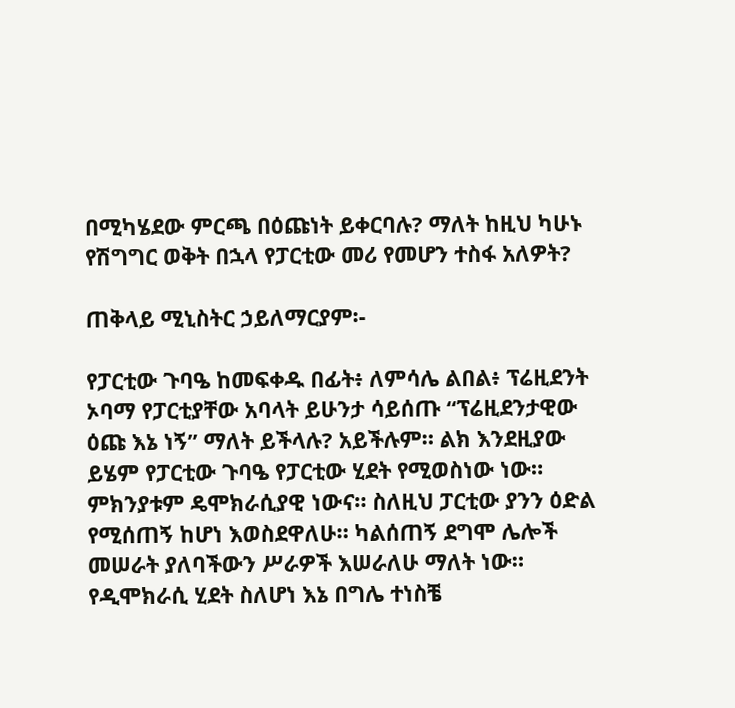በሚካሄደው ምርጫ በዕጩነት ይቀርባሉ? ማለት ከዚህ ካሁኑ የሽግግር ወቅት በኋላ የፓርቲው መሪ የመሆን ተስፋ አለዎት?

ጠቅላይ ሚኒስትር ኃይለማርያም፡-

የፓርቲው ጉባዔ ከመፍቀዱ በፊት፥ ለምሳሌ ልበል፥ ፕሬዚደንት ኦባማ የፓርቲያቸው አባላት ይሁንታ ሳይሰጡ “ፕሬዚደንታዊው ዕጩ እኔ ነኝ” ማለት ይችላሉ? አይችሉም። ልክ እንደዚያው ይሄም የፓርቲው ጉባዔ የፓርቲው ሂደት የሚወስነው ነው። ምክንያቱም ዴሞክራሲያዊ ነውና። ስለዚህ ፓርቲው ያንን ዕድል የሚሰጠኝ ከሆነ እወስደዋለሁ። ካልሰጠኝ ደግሞ ሌሎች መሠራት ያለባችውን ሥራዎች እሠራለሁ ማለት ነው። የዲሞክራሲ ሂደት ስለሆነ እኔ በግሌ ተነስቼ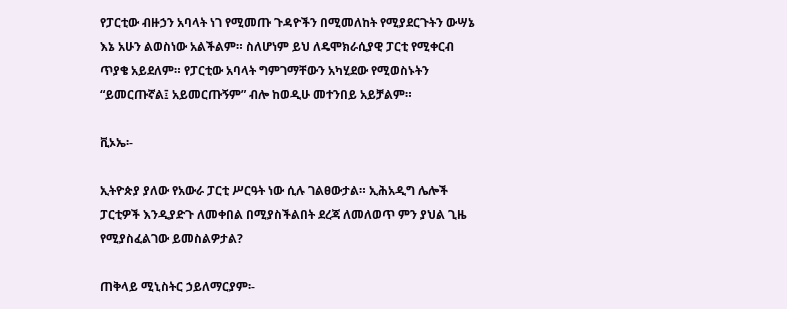የፓርቲው ብዙኃን አባላት ነገ የሚመጡ ጉዳዮችን በሚመለከት የሚያደርጉትን ውሣኔ እኔ አሁን ልወስነው አልችልም። ስለሆነም ይህ ለዴሞክራሲያዊ ፓርቲ የሚቀርብ ጥያቄ አይደለም። የፓርቲው አባላት ግምገማቸውን አካሂደው የሚወስኑትን “ይመርጡኛል፤ አይመርጡኝም” ብሎ ከወዲሁ መተንበይ አይቻልም።

ቪኦኤ፡-

ኢትዮጵያ ያለው የአውራ ፓርቲ ሥርዓት ነው ሲሉ ገልፀውታል። ኢሕአዲግ ሌሎች ፓርቲዎች እንዲያድጉ ለመቀበል በሚያስችልበት ደረጃ ለመለወጥ ምን ያህል ጊዜ የሚያስፈልገው ይመስልዎታል?

ጠቅላይ ሚኒስትር ኃይለማርያም፡-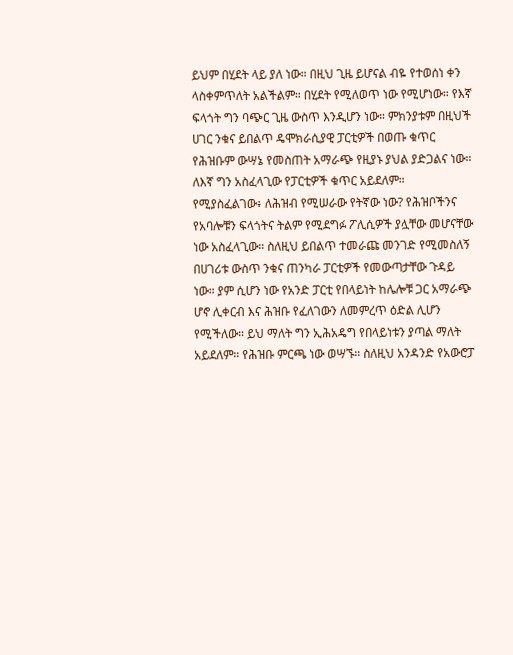ይህም በሂደት ላይ ያለ ነው። በዚህ ጊዜ ይሆናል ብዬ የተወሰነ ቀን ላስቀምጥለት አልችልም። በሂደት የሚለወጥ ነው የሚሆነው። የእኛ ፍላጎት ግን ባጭር ጊዜ ውስጥ እንዲሆን ነው። ምክንያቱም በዚህች ሀገር ንቁና ይበልጥ ዴሞክራሲያዊ ፓርቲዎች በወጡ ቁጥር የሕዝቡም ውሣኔ የመስጠት አማራጭ የዚያኑ ያህል ያድጋልና ነው።
ለእኛ ግን አስፈላጊው የፓርቲዎች ቁጥር አይደለም። የሚያስፈልገው፥ ለሕዝብ የሚሠራው የትኛው ነው? የሕዝቦችንና የአባሎቹን ፍላጎትና ትልም የሚደግፉ ፖሊሲዎች ያሏቸው መሆናቸው ነው አስፈላጊው። ስለዚህ ይበልጥ ተመራጩ መንገድ የሚመስለኝ በሀገሪቱ ውስጥ ንቁና ጠንካራ ፓርቲዎች የመውጣታቸው ጉዳይ ነው። ያም ሲሆን ነው የአንድ ፓርቲ የበላይነት ከሌሎቹ ጋር አማራጭ ሆኖ ሊቀርብ እና ሕዝቡ የፈለገውን ለመምረጥ ዕድል ሊሆን የሚችለው። ይህ ማለት ግን ኢሕአዴግ የበላይነቱን ያጣል ማለት አይደለም። የሕዝቡ ምርጫ ነው ወሣኙ። ስለዚህ አንዳንድ የአውሮፓ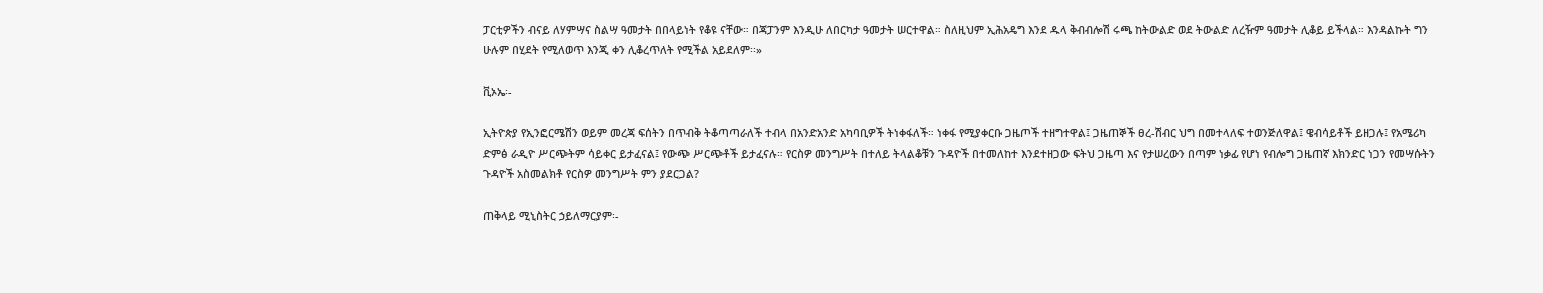ፓርቲዎችን ብናይ ለሃምሣና ስልሣ ዓመታት በበላይነት የቆዩ ናቸው። በጃፓንም እንዲሁ ለበርካታ ዓመታት ሠርተዋል። ስለዚህም ኢሕአዴግ እንደ ዱላ ቅብብሎሽ ሩጫ ከትውልድ ወደ ትውልድ ለረዥም ዓመታት ሊቆይ ይችላል። እንዳልኩት ግን ሁሉም በሂደት የሚለወጥ እንጂ ቀን ሊቆረጥለት የሚችል አይደለም፡፡»

ቪኦኤ፡-

ኢትዮጵያ የኢንፎርሜሽን ወይም መረጃ ፍሰትን በጥብቅ ትቆጣጣራለች ተብላ በአንድአንድ አካባቢዎች ትነቀፋለች። ነቀፋ የሚያቀርቡ ጋዜጦች ተዘግተዋል፤ ጋዜጠኞች ፀረ-ሽብር ህግ በመተላለፍ ተወንጅለዋል፤ ዌብሳይቶች ይዘጋሉ፤ የአሜሪካ ድምፅ ራዲዮ ሥርጭትም ሳይቀር ይታፈናል፤ የውጭ ሥርጭቶች ይታፈናሉ። የርስዎ መንግሥት በተለይ ትላልቆቹን ጉዳዮች በተመለከተ እንደተዘጋው ፍትህ ጋዜጣ እና የታሠረውን በጣም ነቃፊ የሆነ የብሎግ ጋዜጠኛ እክንድር ነጋን የመሣሱትን ጉዳዮች አስመልክቶ የርስዎ መንግሥት ምን ያደርጋል?

ጠቅላይ ሚኒስትር ኃይለማርያም፡-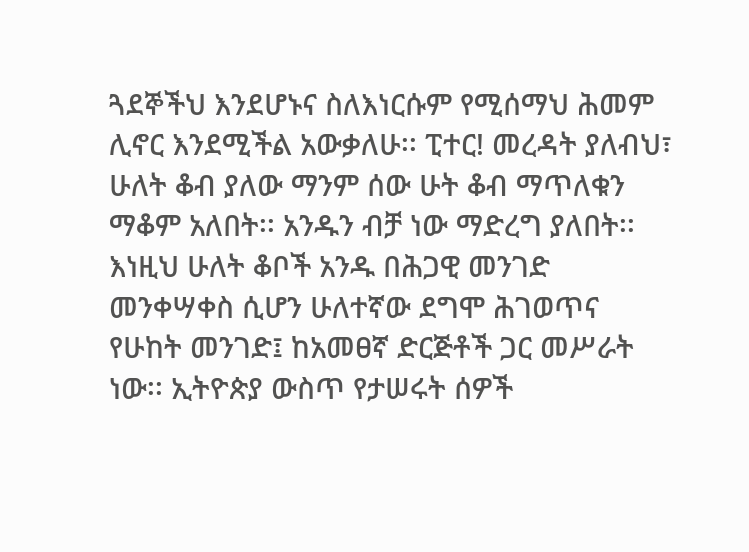ጓደኞችህ እንደሆኑና ስለእነርሱም የሚሰማህ ሕመም ሊኖር እንደሚችል አውቃለሁ፡፡ ፒተር! መረዳት ያለብህ፣ ሁለት ቆብ ያለው ማንም ሰው ሁት ቆብ ማጥለቁን ማቆም አለበት፡፡ አንዱን ብቻ ነው ማድረግ ያለበት፡፡ እነዚህ ሁለት ቆቦች አንዱ በሕጋዊ መንገድ መንቀሣቀስ ሲሆን ሁለተኛው ደግሞ ሕገወጥና የሁከት መንገድ፤ ከአመፀኛ ድርጅቶች ጋር መሥራት ነው፡፡ ኢትዮጵያ ውስጥ የታሠሩት ሰዎች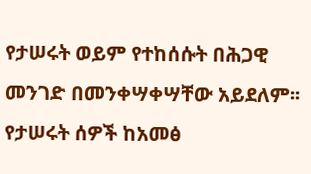የታሠሩት ወይም የተከሰሱት በሕጋዊ መንገድ በመንቀሣቀሣቸው አይደለም፡፡ የታሠሩት ሰዎች ከአመፅ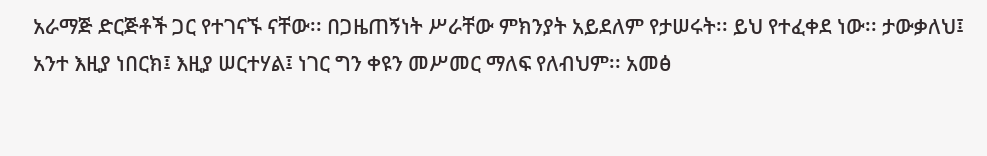አራማጅ ድርጅቶች ጋር የተገናኙ ናቸው፡፡ በጋዜጠኝነት ሥራቸው ምክንያት አይደለም የታሠሩት፡፡ ይህ የተፈቀደ ነው፡፡ ታውቃለህ፤ አንተ እዚያ ነበርክ፤ እዚያ ሠርተሃል፤ ነገር ግን ቀዩን መሥመር ማለፍ የለብህም፡፡ አመፅ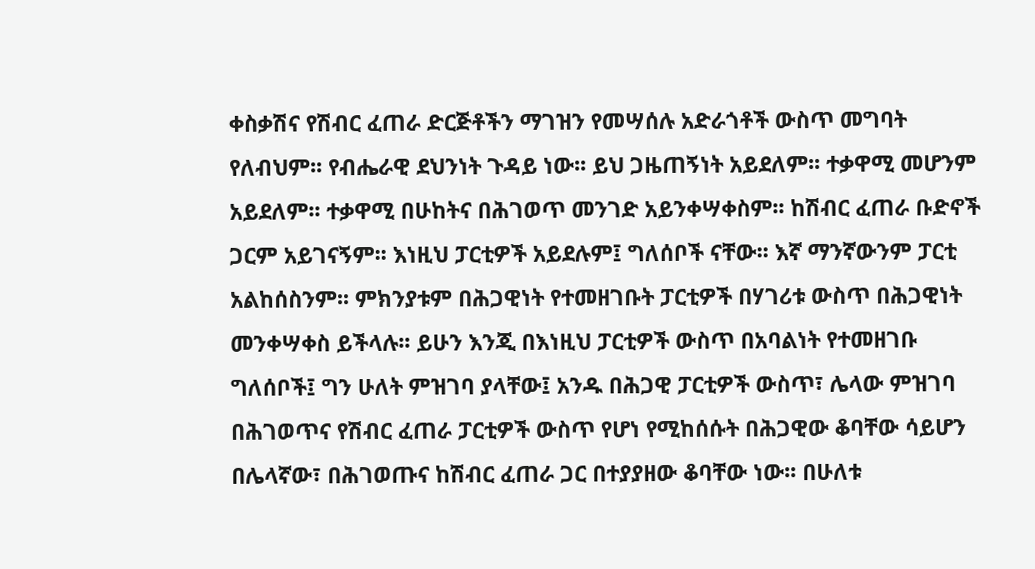ቀስቃሽና የሽብር ፈጠራ ድርጅቶችን ማገዝን የመሣሰሉ አድራጎቶች ውስጥ መግባት የለብህም፡፡ የብሔራዊ ደህንነት ጉዳይ ነው፡፡ ይህ ጋዜጠኝነት አይደለም፡፡ ተቃዋሚ መሆንም አይደለም፡፡ ተቃዋሚ በሁከትና በሕገወጥ መንገድ አይንቀሣቀስም፡፡ ከሽብር ፈጠራ ቡድኖች ጋርም አይገናኝም፡፡ እነዚህ ፓርቲዎች አይደሉም፤ ግለሰቦች ናቸው፡፡ እኛ ማንኛውንም ፓርቲ አልከሰስንም፡፡ ምክንያቱም በሕጋዊነት የተመዘገቡት ፓርቲዎች በሃገሪቱ ውስጥ በሕጋዊነት መንቀሣቀስ ይችላሉ፡፡ ይሁን እንጂ በእነዚህ ፓርቲዎች ውስጥ በአባልነት የተመዘገቡ ግለሰቦች፤ ግን ሁለት ምዝገባ ያላቸው፤ አንዱ በሕጋዊ ፓርቲዎች ውስጥ፣ ሌላው ምዝገባ በሕገወጥና የሽብር ፈጠራ ፓርቲዎች ውስጥ የሆነ የሚከሰሱት በሕጋዊው ቆባቸው ሳይሆን በሌላኛው፣ በሕገወጡና ከሽብር ፈጠራ ጋር በተያያዘው ቆባቸው ነው፡፡ በሁለቱ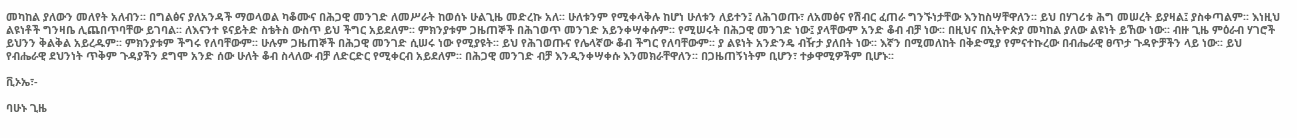መካከል ያለውን መለየት አለብን፡፡ በግልፅና ያለአንዳች ማወላወል ካቆሙና በሕጋዊ መንገድ ለመሥራት ከወሰኑ ሁልጊዜ መድረኩ አለ፡፡ ሁለቱንም የሚቀላቅሉ ከሆነ ሁለቱን ለይተን፤ ለሕገወጡ፣ ለአመፅና የሽብር ፈጠራ ግንኙነታቸው እንከስሣቸዋለን፡፡ ይህ በሃገሪቱ ሕግ መሠረት ይያዛል፤ ያስቀጣልም፡፡ እነዚህ ልዩነቶች ግንዛቤ ሊጨበጥባቸው ይገባል፡፡ ለእናንተ ዩናይትድ ስቴትስ ውስጥ ይህ ችግር አይደለም፡፡ ምክንያቱም ጋዜጠኞች በሕገወጥ መንገድ አይንቀሣቀሱም፡፡ የሚሠሩት በሕጋዊ መንገድ ነው፤ ያላቸውም አንድ ቆብ ብቻ ነው፡፡ በዚህና በኢትዮጵያ መካከል ያለው ልዩነት ይኸው ነው፡፡ ብዙ ጊዜ ምዕራብ ሃገሮች ይህንን ቅልቅል አይረዱም፡፡ ምክንያቱም ችግሩ የለባቸውም፡፡ ሁሉም ጋዜጠኞች በሕጋዊ መንገድ ሲሠሩ ነው የሚያዩት፡፡ ይህ የሕገወጡና የሌላኛው ቆብ ችግር የለባቸውም፡፡ ያ ልዩነት አንድንዴ ብዥታ ያለበት ነው፡፡ እኛን በሚመለከት በቅድሚያ የምናተኩረው በብሔራዊ ፀጥታ ጉዳዮቻችን ላይ ነው፡፡ ይህ የብሔራዊ ደህንነት ጥቅም ጉዳያችን ደግሞ አንድ ሰው ሁለት ቆብ ስላለው ብቻ ለድርድር የሚቀርብ አይደለም፡፡ በሕጋዊ መንገድ ብቻ እንዲንቀሣቀሱ እንመክራቸዋለን፡፡ በጋዜጠኝነትም ቢሆን፣ ተቃዋሚዎችም ቢሆኑ፡፡

ቪኦኤ፣-

ባሁኑ ጊዜ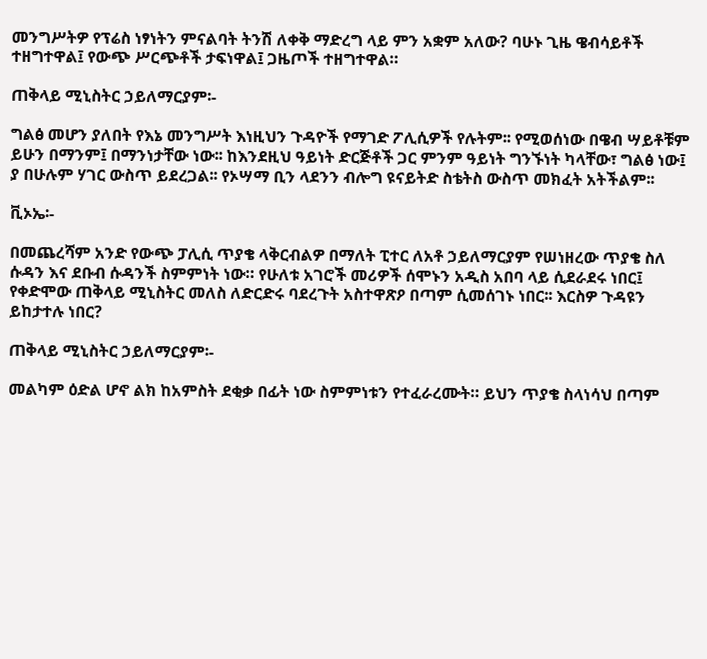መንግሥትዎ የፕሬስ ነፃነትን ምናልባት ትንሽ ለቀቅ ማድረግ ላይ ምን አቋም አለው? ባሁኑ ጊዜ ዌብሳይቶች ተዘግተዋል፤ የውጭ ሥርጭቶች ታፍነዋል፤ ጋዜጦች ተዘግተዋል።

ጠቅላይ ሚኒስትር ኃይለማርያም፡-

ግልፅ መሆን ያለበት የእኔ መንግሥት እነዚህን ጉዳዮች የማገድ ፖሊሲዎች የሉትም፡፡ የሚወሰነው በዌብ ሣይቶቹም ይሁን በማንም፤ በማንነታቸው ነው፡፡ ከእንደዚህ ዓይነት ድርጅቶች ጋር ምንም ዓይነት ግንኙነት ካላቸው፣ ግልፅ ነው፤ ያ በሁሉም ሃገር ውስጥ ይደረጋል፡፡ የኦሣማ ቢን ላደንን ብሎግ ዩናይትድ ስቴትስ ውስጥ መክፈት አትችልም፡፡

ቪኦኤ፡-

በመጨረሻም አንድ የውጭ ፓሊሲ ጥያቄ ላቅርብልዎ በማለት ፒተር ለአቶ ኃይለማርያም የሠነዘረው ጥያቄ ስለ ሱዳን እና ደቡብ ሱዳንች ስምምነት ነው። የሁለቱ አገሮች መሪዎች ሰሞኑን አዲስ አበባ ላይ ሲደራደሩ ነበር፤ የቀድሞው ጠቅላይ ሚኒስትር መለስ ለድርድሩ ባደረጉት አስተዋጽዖ በጣም ሲመሰገኑ ነበር፡፡ እርስዎ ጉዳዩን ይከታተሉ ነበር?

ጠቅላይ ሚኒስትር ኃይለማርያም፡-

መልካም ዕድል ሆኖ ልክ ከአምስት ደቂቃ በፊት ነው ስምምነቱን የተፈራረሙት። ይህን ጥያቄ ስላነሳህ በጣም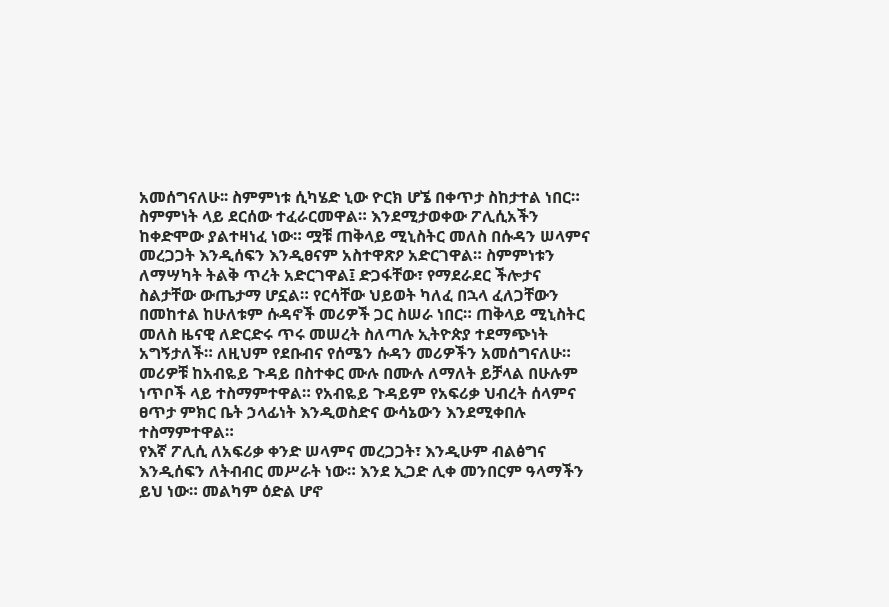አመሰግናለሁ፡፡ ስምምነቱ ሲካሄድ ኒው ዮርክ ሆኜ በቀጥታ ስከታተል ነበር።
ስምምነት ላይ ደርሰው ተፈራርመዋል። እንደሚታወቀው ፖሊሲአችን ከቀድሞው ያልተዛነፈ ነው። ሟቹ ጠቅላይ ሚኒስትር መለስ በሱዳን ሠላምና መረጋጋት እንዲሰፍን እንዲፀናም አስተዋጽዖ አድርገዋል። ስምምነቱን ለማሣካት ትልቅ ጥረት አድርገዋል፤ ድጋፋቸው፣ የማደራደር ችሎታና ስልታቸው ውጤታማ ሆኗል። የርሳቸው ህይወት ካለፈ በኋላ ፈለጋቸውን በመከተል ከሁለቱም ሱዳኖች መሪዎች ጋር ስሠራ ነበር። ጠቅላይ ሚኒስትር መለስ ዜናዊ ለድርድሩ ጥሩ መሠረት ስለጣሉ ኢትዮጵያ ተደማጭነት አግኝታለች። ለዚህም የደቡብና የሰሜን ሱዳን መሪዎችን አመሰግናለሁ።
መሪዎቹ ከአብዬይ ጉዳይ በስተቀር ሙሉ በሙሉ ለማለት ይቻላል በሁሉም ነጥቦች ላይ ተስማምተዋል። የአብዬይ ጉዳይም የአፍሪቃ ህብረት ሰላምና ፀጥታ ምክር ቤት ኃላፊነት እንዲወስድና ውሳኔውን እንደሚቀበሉ ተስማምተዋል።
የእኛ ፖሊሲ ለአፍሪቃ ቀንድ ሠላምና መረጋጋት፣ እንዲሁም ብልፅግና እንዲሰፍን ለትብብር መሥራት ነው። እንደ ኢጋድ ሊቀ መንበርም ዓላማችን ይህ ነው። መልካም ዕድል ሆኖ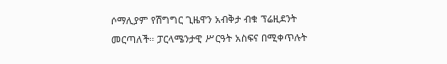ሶማሊያም የሽግግር ጊዜዋን አብቅታ ብቁ ፕሬዚደንት መርጣለች። ፓርላሜንታዊ ሥርዓት አስፍና በሚቀጥሉት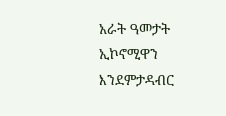አራት ዓመታት ኢኮኖሚዋን እንደምታዳብር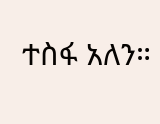ተስፋ አለን።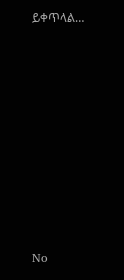ይቀጥላል…









No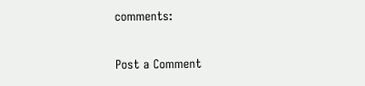comments:

Post a Comment